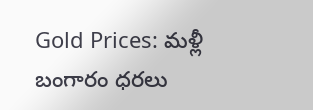Gold Prices: మళ్లీ బంగారం ధరలు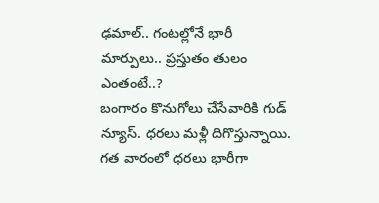ఢమాల్.. గంటల్లోనే భారీ మార్పులు.. ప్రస్తుతం తులం ఎంతంటే..?
బంగారం కొనుగోలు చేసేవారికి గుడ్ న్యూస్. ధరలు మళ్లీ దిగొస్తున్నాయి. గత వారంలో ధరలు భారీగా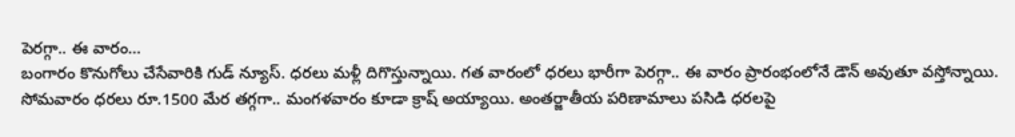పెరగ్గా.. ఈ వారం…
బంగారం కొనుగోలు చేసేవారికి గుడ్ న్యూస్. ధరలు మళ్లీ దిగొస్తున్నాయి. గత వారంలో ధరలు భారీగా పెరగ్గా.. ఈ వారం ప్రారంభంలోనే డౌన్ అవుతూ వస్తోన్నాయి. సోమవారం ధరలు రూ.1500 మేర తగ్గగా.. మంగళవారం కూడా క్రాష్ అయ్యాయి. అంతర్జాతీయ పరిణామాలు పసిడి ధరలపై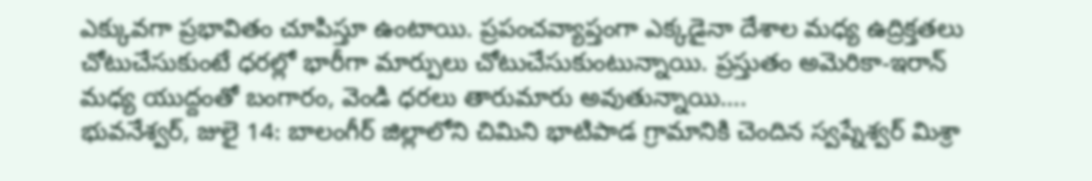ఎక్కువగా ప్రభావితం చూపిస్తూ ఉంటాయి. ప్రపంచవ్యాప్తంగా ఎక్కడైనా దేశాల మధ్య ఉద్రిక్తతలు చోటుచేసుకుంటే ధరల్లో భారీగా మార్పులు చోటుచేసుకుంటున్నాయి. ప్రస్తుతం అమెరికా-ఇరాన్ మధ్య యుద్దంతో బంగారం, వెండి ధరలు తారుమారు అవుతున్నాయి….
భువనేశ్వర్, జులై 14: బాలంగీర్ జిల్లాలోని చిమిని భాటిపాడ గ్రామానికి చెందిన స్వప్నేశ్వర్ మిశ్రా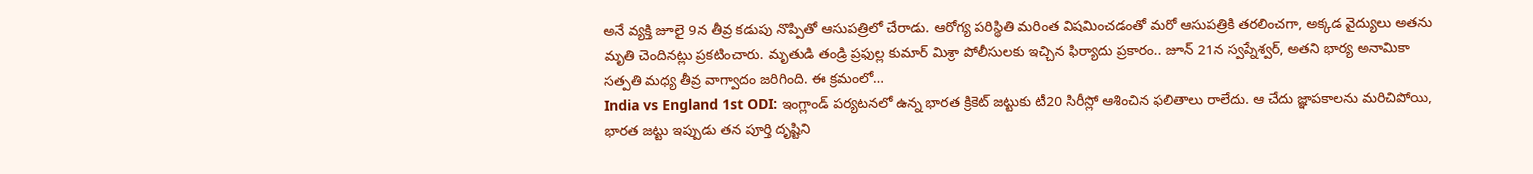అనే వ్యక్తి జూలై 9న తీవ్ర కడుపు నొప్పితో ఆసుపత్రిలో చేరాడు. ఆరోగ్య పరిస్థితి మరింత విషమించడంతో మరో ఆసుపత్రికి తరలించగా, అక్కడ వైద్యులు అతను మృతి చెందినట్లు ప్రకటించారు. మృతుడి తండ్రి ప్రఫుల్ల కుమార్ మిశ్రా పోలీసులకు ఇచ్చిన ఫిర్యాదు ప్రకారం.. జూన్ 21న స్వప్నేశ్వర్, అతని భార్య అనామికా సత్పతి మధ్య తీవ్ర వాగ్వాదం జరిగింది. ఈ క్రమంలో…
India vs England 1st ODI: ఇంగ్లాండ్ పర్యటనలో ఉన్న భారత క్రికెట్ జట్టుకు టీ20 సిరీస్లో ఆశించిన ఫలితాలు రాలేదు. ఆ చేదు జ్ఞాపకాలను మరిచిపోయి, భారత జట్టు ఇప్పుడు తన పూర్తి దృష్టిని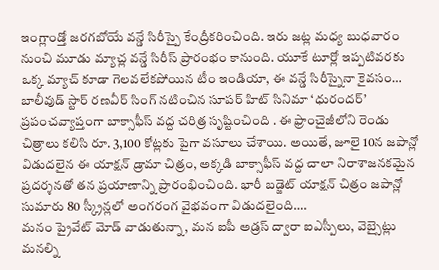ఇంగ్లాండ్తో జరగబోయే వన్డే సిరీస్పై కేంద్రీకరించింది. ఇరు జట్ల మధ్య బుధవారం నుంచి మూడు మ్యాచ్ల వన్డే సిరీస్ ప్రారంభం కానుంది. యూకే టూర్లో ఇప్పటివరకు ఒక్క మ్యాచ్ కూడా గెలవలేకపోయిన టీం ఇండియా, ఈ వన్డే సిరీస్నైనా కైవసం…
బాలీవుడ్ స్టార్ రణవీర్ సింగ్ నటించిన సూపర్ హిట్ సినిమా ‘ధురందర్’ ప్రపంచవ్యాప్తంగా బాక్సాఫీస్ వద్ద చరిత్ర సృష్టించింది . ఈ ఫ్రాంచైజీలోని రెండు చిత్రాలు కలిసి రూ. 3,100 కోట్లకు పైగా వసూలు చేశాయి. అయితే, జూలై 10న జపాన్లో విడుదలైన ఈ యాక్షన్ డ్రామా చిత్రం, అక్కడి బాక్సాఫీస్ వద్ద చాలా నిరాశాజనకమైన ప్రదర్శనతో తన ప్రయాణాన్ని ప్రారంభించింది. భారీ బడ్జెట్ యాక్షన్ చిత్రం జపాన్లో సుమారు 80 స్క్రీన్లలో అంగరంగ వైభవంగా విడుదలైంది….
మనం ప్రైవేట్ మోడ్ వాడుతున్నా, మన ఐపీ అడ్రస్ ద్వారా ఐఎస్పీలు, వెబ్సైట్లు మనల్ని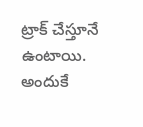ట్రాక్ చేస్తూనే ఉంటాయి. అందుకే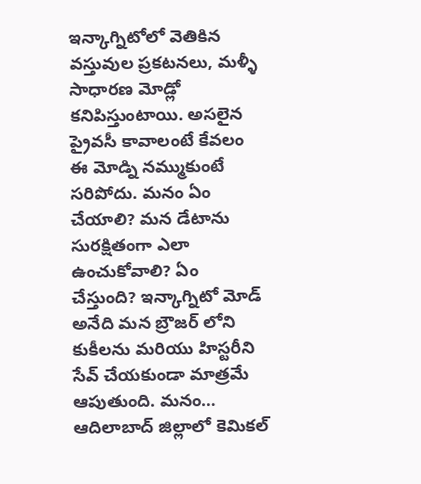ఇన్కాగ్నిటోలో వెతికిన వస్తువుల ప్రకటనలు, మళ్ళీ సాధారణ మోడ్లో కనిపిస్తుంటాయి. అసలైన ప్రైవసీ కావాలంటే కేవలం ఈ మోడ్ని నమ్ముకుంటే సరిపోదు. మనం ఏం చేయాలి? మన డేటాను సురక్షితంగా ఎలా ఉంచుకోవాలి? ఏం చేస్తుంది? ఇన్కాగ్నిటో మోడ్ అనేది మన బ్రౌజర్ లోని కుకీలను మరియు హిస్టరీని సేవ్ చేయకుండా మాత్రమే ఆపుతుంది. మనం…
ఆదిలాబాద్ జిల్లాలో కెమికల్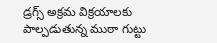డ్రగ్స్ అక్రమ విక్రయాలకు పాల్పడుతున్న ముఠా గుట్టు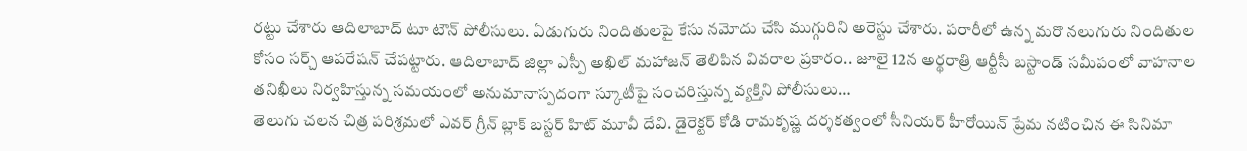రట్టు చేశారు ఆదిలాబాద్ టూ టౌన్ పోలీసులు. ఏడుగురు నిందితులపై కేసు నమోదు చేసి ముగ్గురిని అరెస్టు చేశారు. పరారీలో ఉన్న మరొ నలుగురు నిందితుల కోసం సర్చ్ ఆపరేషన్ చేపట్టారు. ఆదిలాబాద్ జిల్లా ఎస్పీ అఖిల్ మహాజన్ తెలిపిన వివరాల ప్రకారం.. జూలై 12న అర్థరాత్రి ఆర్టీసీ బస్టాండ్ సమీపంలో వాహనాల తనిఖీలు నిర్వహిస్తున్న సమయంలో అనుమానాస్పదంగా స్కూటీపై సంచరిస్తున్న వ్యక్తిని పోలీసులు…
తెలుగు చలన చిత్ర పరిశ్రమలో ఎవర్ గ్రీన్ బ్లాక్ బస్టర్ హిట్ మూవీ దేవి. డైరెక్టర్ కోడి రామకృష్ణ దర్శకత్వంలో సీనియర్ హీరోయిన్ ప్రేమ నటించిన ఈ సినిమా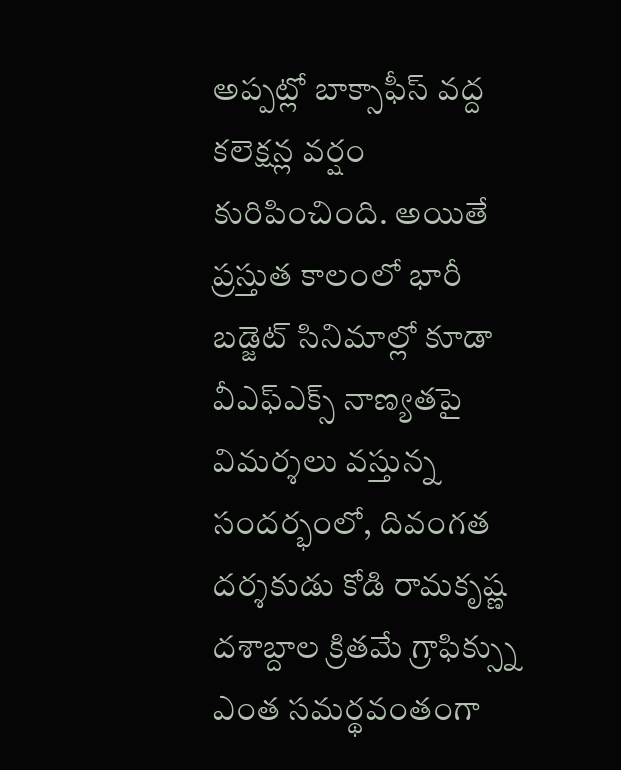అప్పట్లో బాక్సాఫీస్ వద్ద కలెక్షన్ల వర్షం కురిపించింది. అయితే ప్రస్తుత కాలంలో భారీ బడ్జెట్ సినిమాల్లో కూడా వీఎఫ్ఎక్స్ నాణ్యతపై విమర్శలు వస్తున్న సందర్భంలో, దివంగత దర్శకుడు కోడి రామకృష్ణ దశాబ్దాల క్రితమే గ్రాఫిక్స్ను ఎంత సమర్థవంతంగా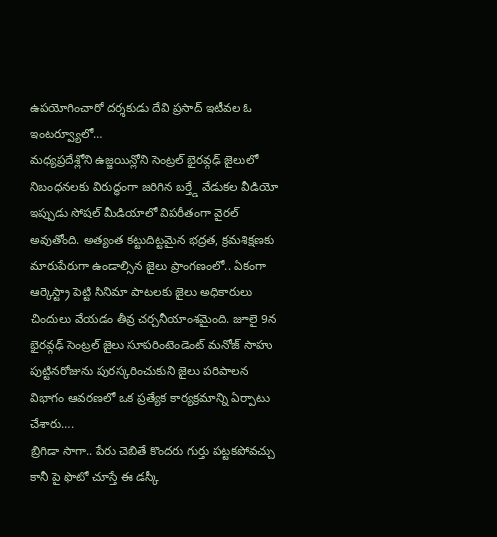ఉపయోగించారో దర్శకుడు దేవి ప్రసాద్ ఇటీవల ఓ ఇంటర్వ్యూలో…
మధ్యప్రదేశ్లోని ఉజ్జయిన్లోని సెంట్రల్ భైరవ్గఢ్ జైలులో నిబంధనలకు విరుద్ధంగా జరిగిన బర్త్డే వేడుకల వీడియో ఇప్పుడు సోషల్ మీడియాలో విపరీతంగా వైరల్ అవుతోంది. అత్యంత కట్టుదిట్టమైన భద్రత, క్రమశిక్షణకు మారుపేరుగా ఉండాల్సిన జైలు ప్రాంగణంలో.. ఏకంగా ఆర్కెస్ట్రా పెట్టి సినిమా పాటలకు జైలు అధికారులు చిందులు వేయడం తీవ్ర చర్చనీయాంశమైంది. జూలై 9న భైరవ్గఢ్ సెంట్రల్ జైలు సూపరింటెండెంట్ మనోజ్ సాహు పుట్టినరోజును పురస్కరించుకుని జైలు పరిపాలన విభాగం ఆవరణలో ఒక ప్రత్యేక కార్యక్రమాన్ని ఏర్పాటు చేశారు….
బ్రిగిడా సాగా.. పేరు చెబితే కొందరు గుర్తు పట్టకపోవచ్చు కానీ పై ఫొటో చూస్తే ఈ డస్కీ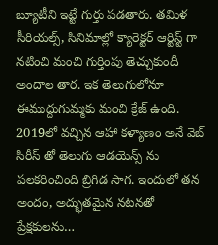బ్యూటీని ఇట్టే గుర్తు పడతారు. తమిళ సీరియల్స్, సినిమాల్లో క్యారెక్టర్ ఆర్టిస్ట్ గా నటించి మంచి గుర్తింపు తెచ్చుకుందీ అందాల తార. ఇక తెలుగులోనూ ఈముద్దుగుమ్మకు మంచి క్రేజ్ ఉంది. 2019లో వచ్చిన ఆహా కళ్యాణం అనే వెబ్ సిరీస్ తో తెలుగు ఆడయెన్స్ ను పలకరించింది బ్రిగిడ సాగ. ఇందులో తన అందం, అద్భుతమైన నటనతో ప్రేక్షకులను…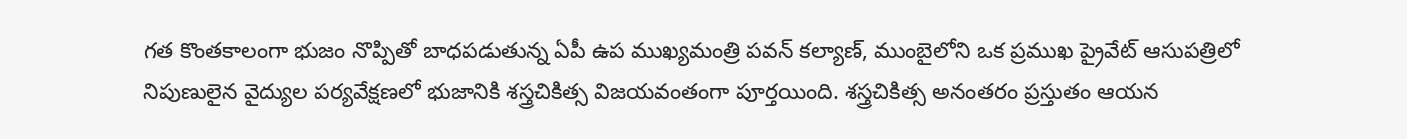గత కొంతకాలంగా భుజం నొప్పితో బాధపడుతున్న ఏపీ ఉప ముఖ్యమంత్రి పవన్ కల్యాణ్, ముంబైలోని ఒక ప్రముఖ ప్రైవేట్ ఆసుపత్రిలో నిపుణులైన వైద్యుల పర్యవేక్షణలో భుజానికి శస్త్రచికిత్స విజయవంతంగా పూర్తయింది. శస్త్రచికిత్స అనంతరం ప్రస్తుతం ఆయన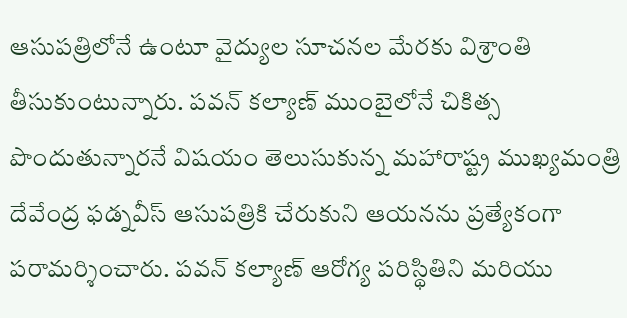ఆసుపత్రిలోనే ఉంటూ వైద్యుల సూచనల మేరకు విశ్రాంతి తీసుకుంటున్నారు. పవన్ కల్యాణ్ ముంబైలోనే చికిత్స పొందుతున్నారనే విషయం తెలుసుకున్న మహారాష్ట్ర ముఖ్యమంత్రి దేవేంద్ర ఫడ్నవీస్ ఆసుపత్రికి చేరుకుని ఆయనను ప్రత్యేకంగా పరామర్శించారు. పవన్ కల్యాణ్ ఆరోగ్య పరిస్థితిని మరియు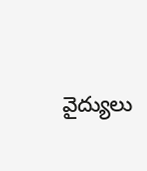వైద్యులు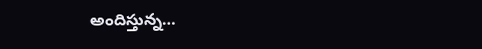అందిస్తున్న…